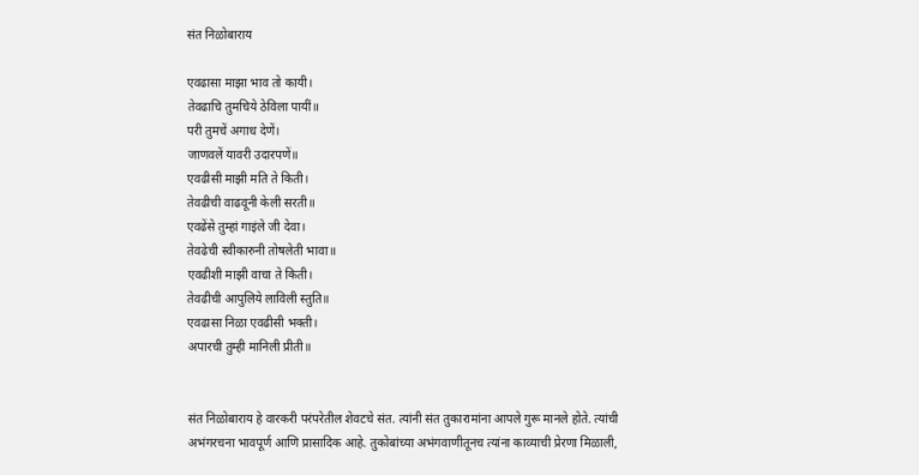संत निळोबाराय

एवढासा माझा भाव तो कायी।
तेवढाचि तुमचिये ठेविला पायीं॥
परी तुमचें अगाध देणें।
जाणवलें यावरी उदारपणें॥
एवढीसी माझी मति ते किती।
तेवढीची वाढवूनी केली सरती॥
एवढेंसे तुम्हां गाइंले जी देवा।
तेवढेची स्वीकारुनी तोषलेती भावा॥
एवढीशी माझी वाचा ते किती।
तेवढीची आपुलिये लाविली स्तुति॥
एवढासा निळा एवढीसी भक्ती।
अपारची तुम्ही मानिली प्रीती॥


संत निळोबाराय हे वारकरी परंपरेतील शेवटचे संत. त्यांनी संत तुकारामांना आपले गुरू मानले होते. त्यांची अभंगरचना भावपूर्ण आणि प्रासादिक आहे. तुकोबांच्या अभंगवाणीतूनच त्यांना काव्याची प्रेरणा मिळाली,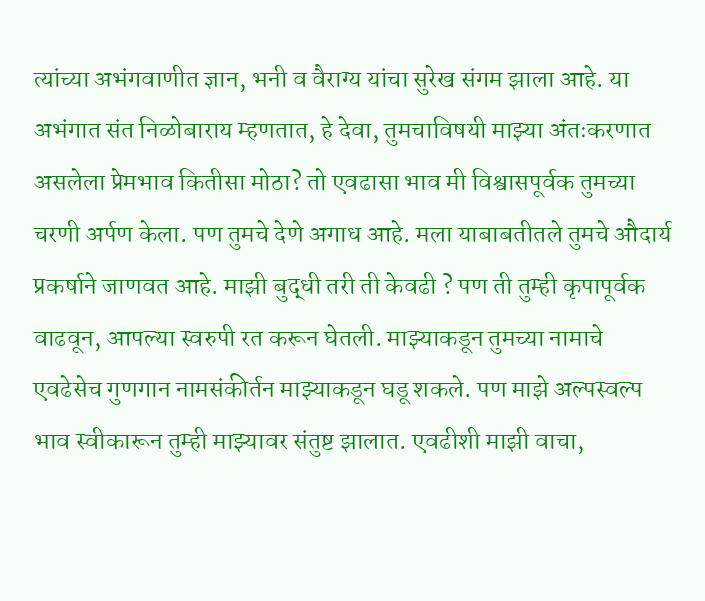त्यांच्या अभंगवाणीत ज्ञान, भनी व वैराग्य यांचा सुरेख संगम झाला आहे. या अभंगात संत निळोबाराय म्हणतात, हे देवा, तुमचाविषयी माझ्या अंतःकरणात असलेला प्रेमभाव कितीसा मोठा? तो एवढासा भाव मी विश्वासपूर्वक तुमच्या चरणी अर्पण केला. पण तुमचे देणे अगाध आहे. मला याबाबतीतले तुमचे औदार्य प्रकर्षाने जाणवत आहे. माझी बुद्धी तरी ती केवढी ? पण ती तुम्ही कृपापूर्वक वाढवून, आपल्या स्वरुपी रत करून घेतली. माझ्याकडून तुमच्या नामाचे एवढेसेच गुणगान नामसंकीर्तन माझ्याकडून घडू शकले. पण माझे अल्पस्वल्प भाव स्वीकारून तुम्ही माझ्यावर संतुष्ट झालात. एवढीशी माझी वाचा,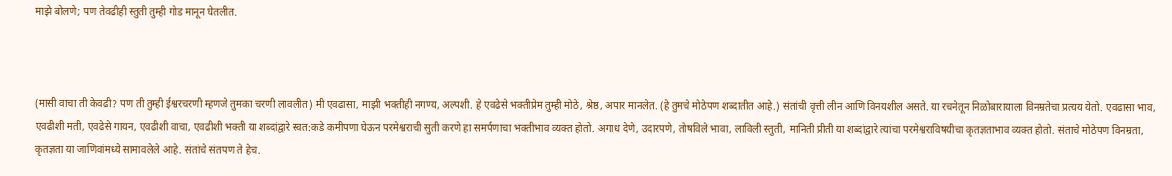माझे बोलणे; पण तेवढीही स्तुती तुम्ही गोड मानून घेतलीत.



(मासी वाचा ती केवढी? पण ती तुम्ही ईश्वरचरणी म्हणजे तुमका चरणी लावलीत) मी एवढासा, माझी भक्तीही नगण्य, अल्पशी. हे एवढेसे भक्तीप्रेम तुम्ही मोठे, श्रेष्ठ, अपार मानलेत. (हे तुमचे मोठेपण शब्दातीत आहे.) संतांची वृत्ती लीन आणि विनयशील असते. या रचनेतून निळोबारायाला विनम्रतेचा प्रत्यय येतो. एवढासा भाव, एवढीशी मती, एवढेसे गायन, एवढीशी वाचा, एवढीशी भक्ती या शब्दांद्वारे स्वत:कडे कमीपणा घेऊन परमेश्वराची सुती करणे हा समर्पणाचा भक्तीभाव व्यक्त होतो. अगाध देणे, उदारपणे, तोषविले भावा, लाविली स्तुती, मानिती प्रीती या शब्दांद्वारे त्यांचा परमेश्वराविषयीचा कृतज्ञताभाव व्यक्त होतो. संताचे मोठेपण विनम्रता, कृतज्ञता या जाणिवांमध्ये सामावलेले आहे. संतांचे संतपण ते हेच.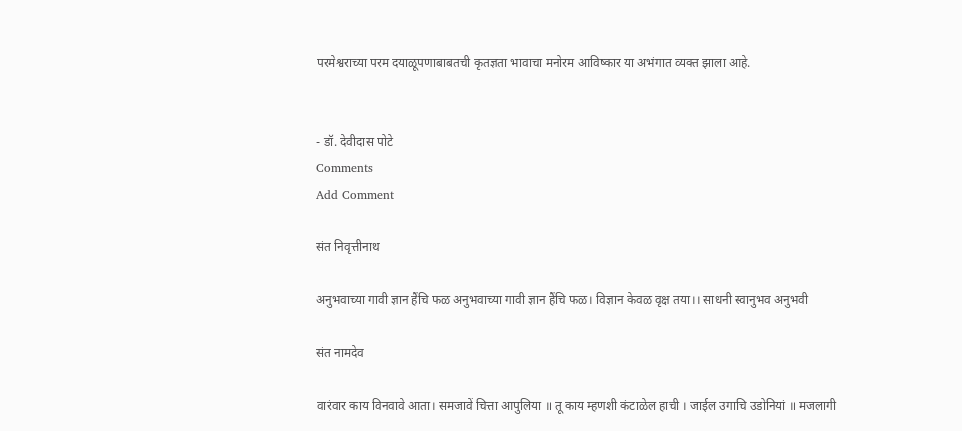परमेश्वराच्या परम दयाळूपणाबाबतची कृतज्ञता भावाचा मनोरम आविष्कार या अभंगात व्यक्त झाला आहे.


- डॉ. देवीदास पोटे
Comments
Add Comment

संत निवृत्तीनाथ

अनुभवाच्या गावी ज्ञान हैंचि फळ अनुभवाच्या गावी ज्ञान हैंचि फळ। विज्ञान केवळ वृक्ष तया।। साधनी स्वानुभव अनुभवी

संत नामदेव

वारंवार काय विनवावे आता। समजावें चित्ता आपुलिया ॥ तू काय म्हणशी कंटाळेल हाची । जाईल उगाचि उडोनियां ॥ मजलागी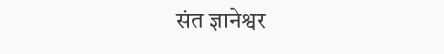संत ज्ञानेश्वर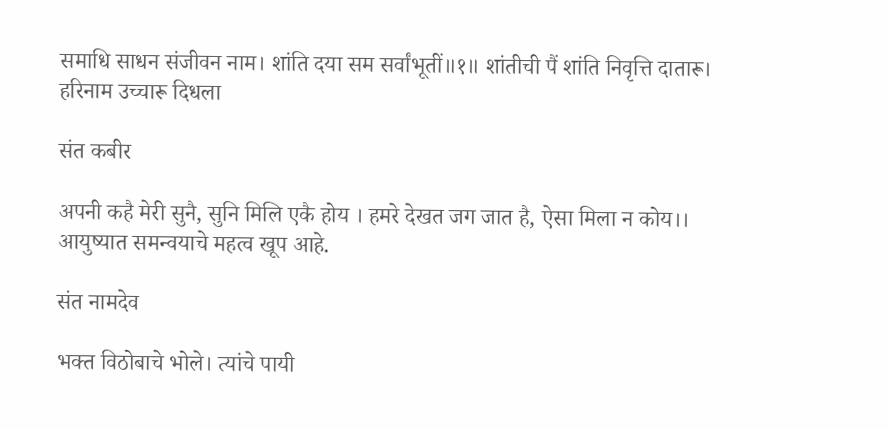समाधि साधन संजीवन नाम। शांति दया सम सर्वांभूतीं॥१॥ शांतीची पैं शांति निवृत्ति दातारू। हरिनाम उच्चारू दिधला

संत कबीर

अपनी कहै मेरी सुनै, सुनि मिलि एकै होय । हमरे देखत जग जात है, ऐसा मिला न कोय।। आयुष्यात समन्वयाचे महत्व खूप आहे.

संत नामदेव

भक्त विठोबाचे भोले। त्यांचे पायी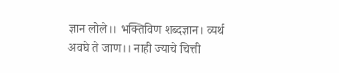ज्ञान लोले।। भक्तिविण शब्दज्ञान। व्यर्थ अवघे ते जाण।। नाही ज्याचे चित्ती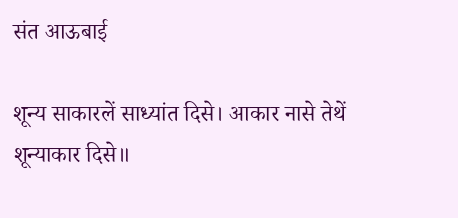संत आऊबाई

शून्य साकारलें साध्यांत दिसे। आकार नासे तेथें शून्याकार दिसे॥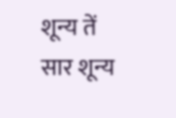शून्य तें सार शून्य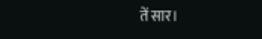तें सार।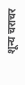शून्य चराचर